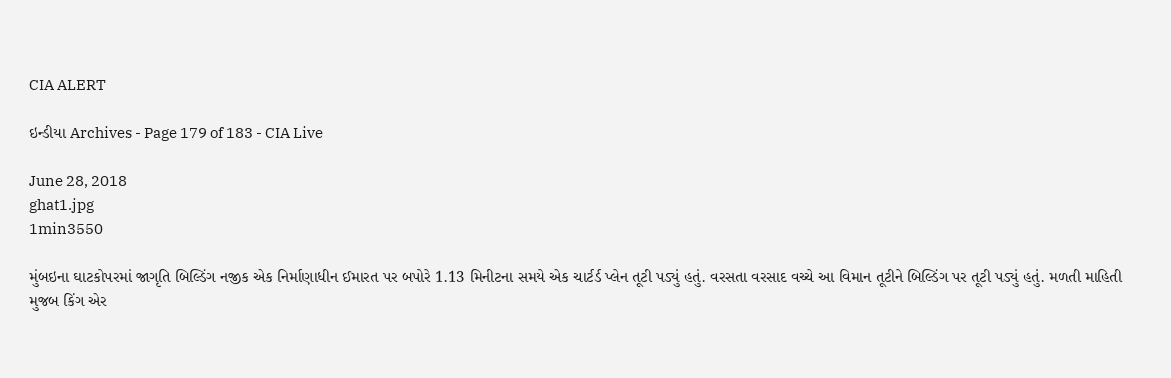CIA ALERT

ઇન્ડીયા Archives - Page 179 of 183 - CIA Live

June 28, 2018
ghat1.jpg
1min3550

મુંબઇના ઘાટકોપરમાં જાગૃતિ બિલ્ડિંગ નજીક એક નિર્માણાધીન ઈમારત પર બપોરે 1.13 મિનીટના સમયે એક ચાર્ટર્ડ પ્લેન તૂટી પડ્યું હતું. વરસતા વરસાદ વચ્ચે આ વિમાન તૂટીને બિલ્ડિંગ પર તૂટી પડ્યું હતું. મળતી માહિતી મુજબ કિંગ એર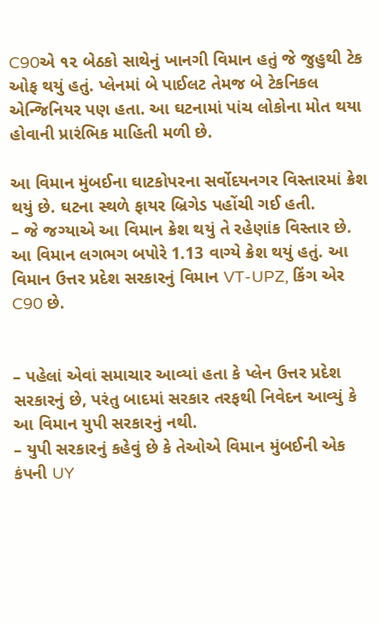C90એ ૧૨ બેઠકો સાથેનું ખાનગી વિમાન હતું જે જુહુથી ટેક ઓફ થયું હતું. પ્લેનમાં બે પાઈલટ તેમજ બે ટેકનિકલ એન્જિનિયર પણ હતા. આ ઘટનામાં પાંચ લોકોના મોત થયા હોવાની પ્રારંભિક માહિતી મળી છે.

આ વિમાન મુંબઈના ઘાટકોપરના સર્વોદયનગર વિસ્તારમાં ક્રેશ થયું છે. ઘટના સ્થળે ફાયર બ્રિગેડ પહોંચી ગઈ હતી.
– જે જગ્યાએ આ વિમાન ક્રેશ થયું તે રહેણાંક વિસ્તાર છે. આ વિમાન લગભગ બપોરે 1.13 વાગ્યે ક્રેશ થયું હતું. આ વિમાન ઉત્તર પ્રદેશ સરકારનું વિમાન VT-UPZ, કિંગ એર C90 છે.


– પહેલાં એવાં સમાચાર આવ્યાં હતા કે પ્લેન ઉત્તર પ્રદેશ સરકારનું છે, પરંતુ બાદમાં સરકાર તરફથી નિવેદન આવ્યું કે આ વિમાન યુપી સરકારનું નથી.
– યુપી સરકારનું કહેવું છે કે તેઓએ વિમાન મુંબઈની એક કંપની UY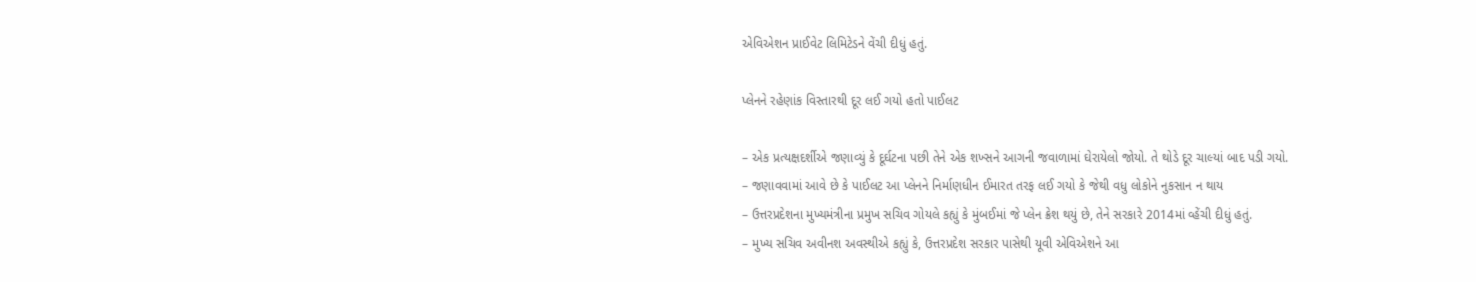એવિએશન પ્રાઈવેટ લિમિટેડને વેંચી દીધું હતું.

પ્લેનને રહેણાંક વિસ્તારથી દૂર લઈ ગયો હતો પાઈલટ

– એક પ્રત્યક્ષદર્શીએ જણાવ્યું કે દૂર્ઘટના પછી તેને એક શખ્સને આગની જવાળામાં ઘેરાયેલો જોયો. તે થોડે દૂર ચાલ્યાં બાદ પડી ગયો.
– જણાવવામાં આવે છે કે પાઈલટ આ પ્લેનને નિર્માણધીન ઈમારત તરફ લઈ ગયો કે જેથી વધુ લોકોને નુકસાન ન થાય
– ઉત્તરપ્રદેશના મુખ્યમંત્રીના પ્રમુખ સચિવ ગોયલે કહ્યું કે મુંબઈમાં જે પ્લેન ક્રેશ થયું છે, તેને સરકારે 2014માં વ્હેંચી દીધું હતું.
– મુખ્ય સચિવ અવીનશ અવસ્થીએ કહ્યું કે, ઉત્તરપ્રદેશ સરકાર પાસેથી યૂવી એવિએશને આ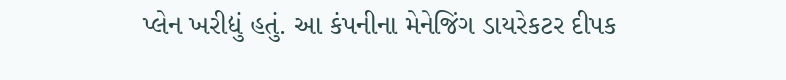પ્લેન ખરીદ્યું હતું. આ કંપનીના મેનેજિંગ ડાયરેકટર દીપક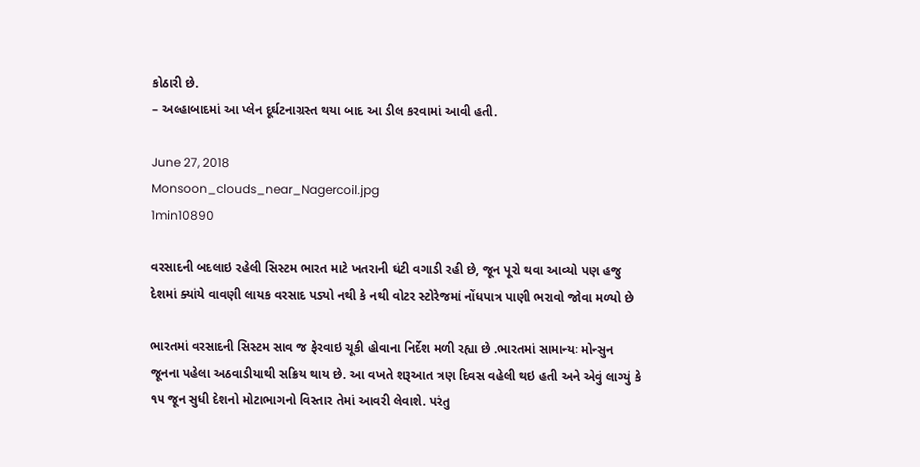કોઠારી છે.
– અલ્હાબાદમાં આ પ્લેન દૂર્ઘટનાગ્રસ્ત થયા બાદ આ ડીલ કરવામાં આવી હતી.

June 27, 2018
Monsoon_clouds_near_Nagercoil.jpg
1min10890

વરસાદની બદલાઇ રહેલી સિસ્ટમ ભારત માટે ખતરાની ઘંટી વગાડી રહી છે, જૂન પૂરો થવા આવ્યો પણ હજુ દેશમાં ક્યાંયે વાવણી લાયક વરસાદ પડ્યો નથી કે નથી વોટર સ્ટોરેજમાં નોંધપાત્ર પાણી ભરાવો જોવા મળ્યો છે

ભારતમાં વરસાદની સિસ્ટમ સાવ જ ફેરવાઇ ચૂકી હોવાના નિર્દેશ મળી રહ્યા છે .ભારતમાં સામાન્યઃ મોન્સુન જૂનના પહેલા અઠવાડીયાથી સક્રિય થાય છે. આ વખતે શરૂઆત ત્રણ દિવસ વહેલી થઇ હતી અને એવું લાગ્યું કે ૧૫ જૂન સુધી દેશનો મોટાભાગનો વિસ્તાર તેમાં આવરી લેવાશે. પરંતુ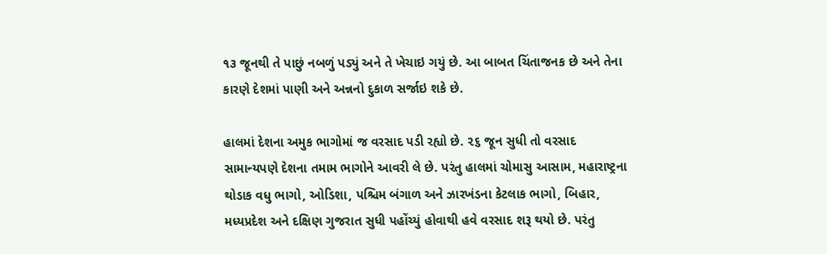૧૩ જૂનથી તે પાછું નબળું પડ્યું અને તે ખેચાઇ ગયું છે. આ બાબત ચિંતાજનક છે અને તેના કારણે દેશમાં પાણી અને અન્નનો દુકાળ સર્જાઇ શકે છે.

હાલમાં દેશના અમુક ભાગોમાં જ વરસાદ પડી રહ્યો છે. ૨૬ જૂન સુધી તો વરસાદ સામાન્યપણે દેશના તમામ ભાગોને આવરી લે છે. પરંતુ હાલમાં ચોમાસુ આસામ, મહારાષ્ટ્રના થોડાક વધુ ભાગો, ઓડિશા, પશ્ચિમ બંગાળ અને ઝારખંડના કેટલાક ભાગો, બિહાર, મધ્યપ્રદેશ અને દક્ષિણ ગુજરાત સુધી પહોંચ્યું હોવાથી હવે વરસાદ શરૂ થયો છે. પરંતુ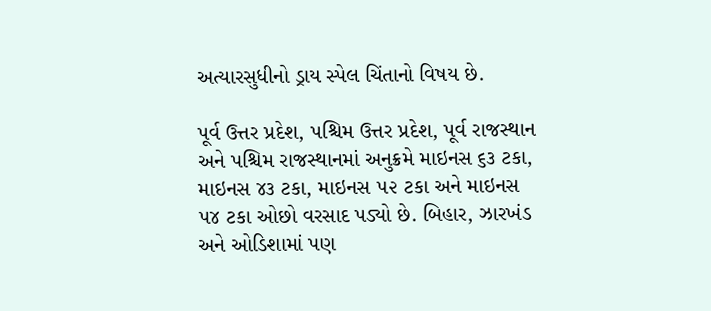અત્યારસુધીનો ડ્રાય સ્પેલ ચિંતાનો વિષય છે.

પૂર્વ ઉત્તર પ્રદેશ, પશ્ચિમ ઉત્તર પ્રદેશ, પૂર્વ રાજસ્થાન અને પશ્ચિમ રાજસ્થાનમાં અનુક્રમે માઇનસ ૬૩ ટકા, માઇનસ ૪૩ ટકા, માઇનસ ૫૨ ટકા અને માઇનસ ૫૪ ટકા ઓછો વરસાદ પડ્યો છે. બિહાર, ઝારખંડ અને ઓડિશામાં પણ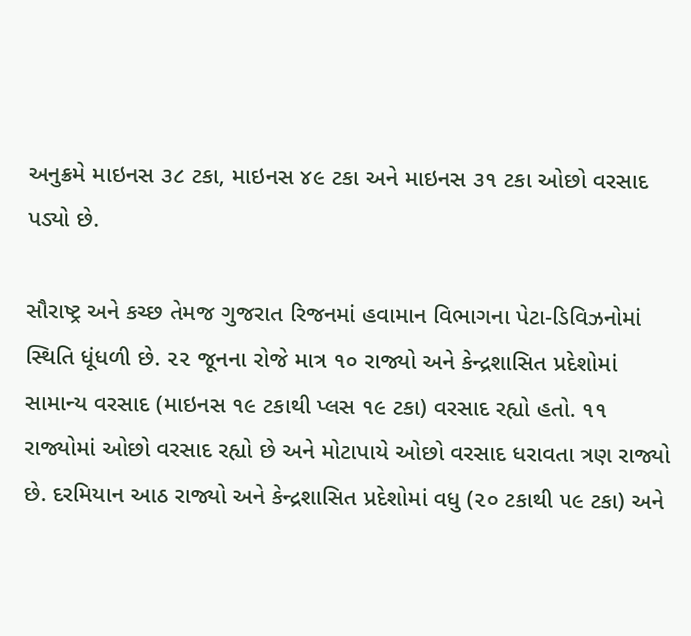અનુક્રમે માઇનસ ૩૮ ટકા, માઇનસ ૪૯ ટકા અને માઇનસ ૩૧ ટકા ઓછો વરસાદ પડ્યો છે.

સૌરાષ્ટ્ર અને કચ્છ તેમજ ગુજરાત રિજનમાં હવામાન વિભાગના પેટા-ડિવિઝનોમાં સ્થિતિ ધૂંધળી છે. ૨૨ જૂનના રોજે માત્ર ૧૦ રાજ્યો અને કેન્દ્રશાસિત પ્રદેશોમાં સામાન્ય વરસાદ (માઇનસ ૧૯ ટકાથી પ્લસ ૧૯ ટકા) વરસાદ રહ્યો હતો. ૧૧ રાજ્યોમાં ઓછો વરસાદ રહ્યો છે અને મોટાપાયે ઓછો વરસાદ ધરાવતા ત્રણ રાજ્યો છે. દરમિયાન આઠ રાજ્યો અને કેન્દ્રશાસિત પ્રદેશોમાં વધુ (૨૦ ટકાથી ૫૯ ટકા) અને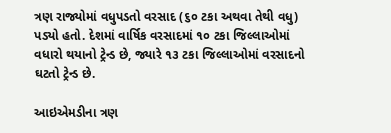ત્રણ રાજ્યોમાં વધુપડતો વરસાદ (૬૦ ટકા અથવા તેથી વધુ) પડ્યો હતો. દેશમાં વાર્ષિક વરસાદમાં ૧૦ ટકા જિલ્લાઓમાં વધારો થયાનો ટ્રેન્ડ છે, જ્યારે ૧૩ ટકા જિલ્લાઓમાં વરસાદનો ઘટતો ટ્રેન્ડ છે.

આઇએમડીના ત્રણ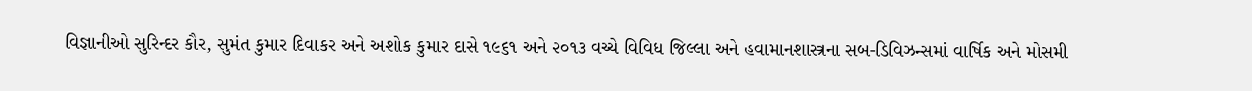વિજ્ઞાનીઓ સુરિન્દર કૌર, સુમંત કુમાર દિવાકર અને અશોક કુમાર દાસે ૧૯૬૧ અને ૨૦૧૩ વચ્ચે વિવિધ જિલ્લા અને હવામાનશાસ્ત્રના સબ-ડિવિઝન્સમાં વાર્ષિક અને મોસમી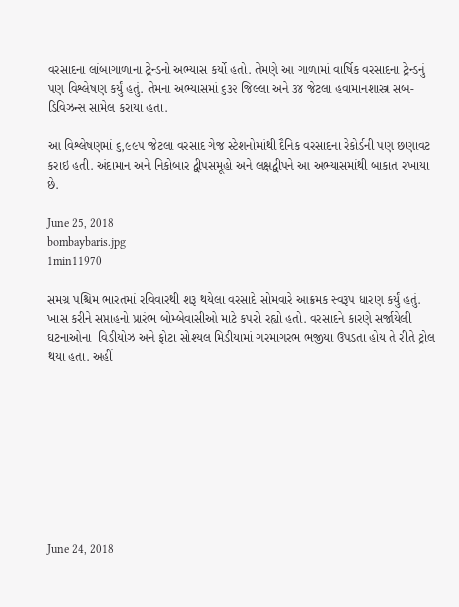વરસાદના લાંબાગાળાના ટ્રેન્ડનો અભ્યાસ કર્યો હતો. તેમણે આ ગાળામાં વાર્ષિક વરસાદના ટ્રેન્ડનું પણ વિશ્લેષણ કર્યું હતું. તેમના અભ્યાસમાં ૬૩૨ જિલ્લા અને ૩૪ જેટલા હવામાનશાસ્ત્ર સબ-ડિવિઝન્સ સામેલ કરાયા હતા.

આ વિશ્લેષણમાં ૬,૯૯૫ જેટલા વરસાદ ગેજ સ્ટેશનોમાંથી દૈનિક વરસાદના રેકોર્ડની પણ છણાવટ કરાઇ હતી. અંદામાન અને નિકોબાર દ્વીપસમૂહો અને લક્ષદ્વીપને આ અભ્યાસમાંથી બાકાત રખાયા છે.

June 25, 2018
bombaybaris.jpg
1min11970

સમગ્ર પશ્ચિમ ભારતમાં રવિવારથી શરૂ થયેલા વરસાદે સોમવારે આક્રમક સ્વરૂપ ધારણ કર્યું હતું. ખાસ કરીને સપ્તાહનો પ્રારંભ બોમ્બેવાસીઓ માટે કપરો રહ્યો હતો. વરસાદને કારણે સર્જાયેલી ઘટનાઓના  વિડીયોઝ અને ફોટા સોશ્યલ મિડીયામાં ગરમાગરભ ભજીયા ઉપડતા હોય તે રીતે ટ્રોલ થયા હતા. અહીં









June 24, 2018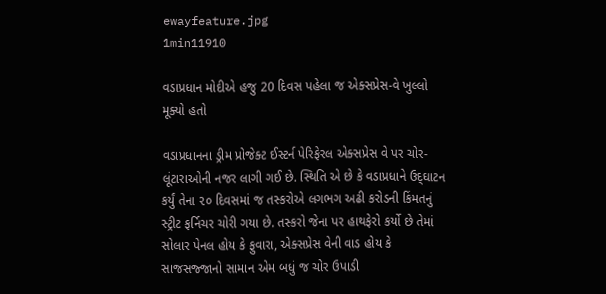ewayfeature.jpg
1min11910

વડાપ્રધાન મોદીએ હજુ 20 દિવસ પહેલા જ એક્સપ્રેસ-વે ખુલ્લો મૂક્યો હતો

વડાપ્રધાનના ડ્રીમ પ્રોજેક્ટ ઈસ્ટર્ન પેરિફેરલ એક્સપ્રેસ વે પર ચોર-લૂંટારાઓની નજર લાગી ગઈ છે. સ્થિતિ એ છે કે વડાપ્રધાને ઉદ્‌ઘાટન કર્યું તેના ૨૦ દિવસમાં જ તસ્કરોએ લગભગ અઢી કરોડની કિંમતનું સ્ટ્રીટ ફર્નિચર ચોરી ગયા છે. તસ્કરો જેના પર હાથફેરો કર્યો છે તેમાં સોલાર પેનલ હોય કે ફુવારા, એક્સપ્રેસ વેની વાડ હોય કે સાજસજ્જાનો સામાન એમ બધું જ ચોર ઉપાડી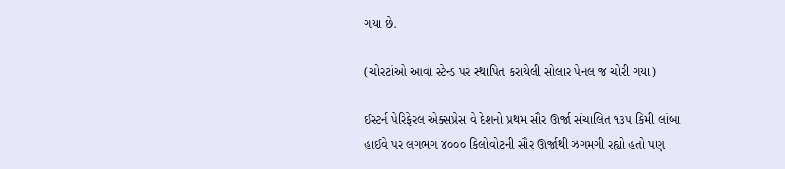ગયા છે.

(ચોરટાંઓ આવા સ્ટેન્ડ પર સ્થાપિત કરાયેલી સોલાર પેનલ જ ચોરી ગયા)

ઈસ્ટર્ન પેરિફેરલ એક્સપ્રેસ વે દેશનો પ્રથમ સૌર ઊર્જા સંચાલિત ૧૩૫ કિમી લાંબા હાઈવે પર લગભગ ૪૦૦૦ કિલોવોટની સૌર ઊર્જાથી ઝગમગી રહ્યો હતો પણ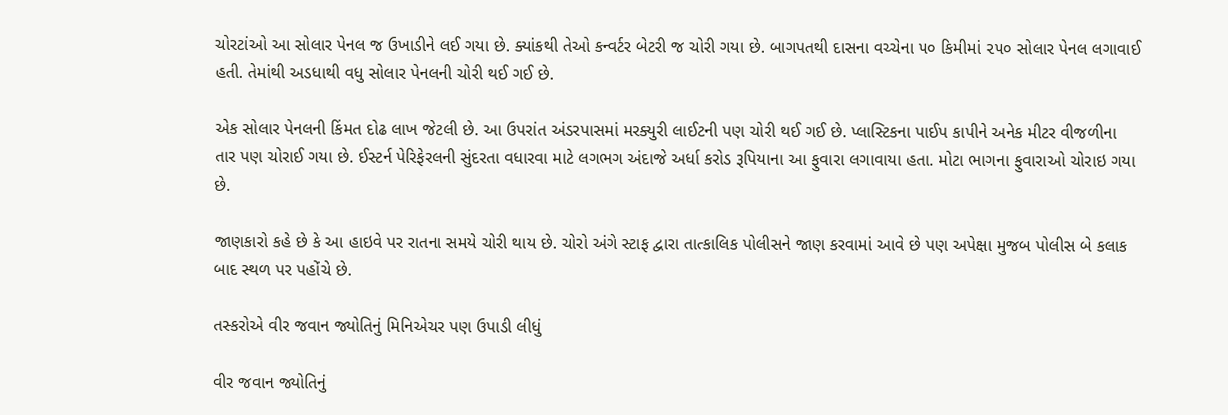ચોરટાંઓ આ સોલાર પેનલ જ ઉખાડીને લઈ ગયા છે. ક્યાંકથી તેઓ કન્વર્ટર બેટરી જ ચોરી ગયા છે. બાગપતથી દાસના વચ્ચેના ૫૦ કિમીમાં ૨૫૦ સોલાર પેનલ લગાવાઈ હતી. તેમાંથી અડધાથી વધુ સોલાર પેનલની ચોરી થઈ ગઈ છે.

એક સોલાર પેનલની કિંમત દોઢ લાખ જેટલી છે. આ ઉપરાંત અંડરપાસમાં મરક્યુરી લાઈટની પણ ચોરી થઈ ગઈ છે. પ્લાસ્ટિકના પાઈપ કાપીને અનેક મીટર વીજળીના તાર પણ ચોરાઈ ગયા છે. ઈસ્ટર્ન પેરિફેરલની સુંદરતા વધારવા માટે લગભગ અંદાજે અર્ધા કરોડ રૂપિયાના આ ફુવારા લગાવાયા હતા. મોટા ભાગના ફુવારાઓ ચોરાઇ ગયા છે.

જાણકારો કહે છે કે આ હાઇવે પર રાતના સમયે ચોરી થાય છે. ચોરો અંગે સ્ટાફ દ્વારા તાત્કાલિક પોલીસને જાણ કરવામાં આવે છે પણ અપેક્ષા મુજબ પોલીસ બે કલાક બાદ સ્થળ પર પહોંચે છે.

તસ્કરોએ વીર જવાન જ્યોતિનું મિનિએચર પણ ઉપાડી લીધું

વીર જવાન જ્યોતિનું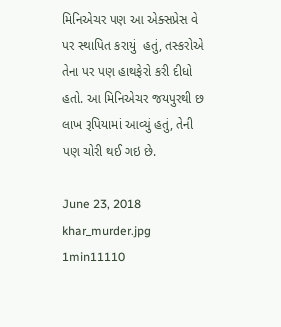મિનિએચર પણ આ એક્સપ્રેસ વે પર સ્થાપિત કરાયું  હતું, તસ્કરોએ તેના પર પણ હાથફેરો કરી દીધો હતો. આ મિનિએચર જયપુરથી છ લાખ રૂપિયામાં આવ્યું હતું, તેની પણ ચોરી થઈ ગઇ છે.

June 23, 2018
khar_murder.jpg
1min11110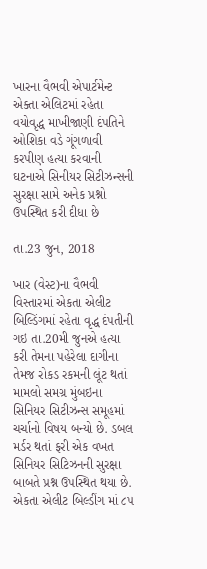ખારના વૈભવી એપાર્ટમેન્ટ એક્તા એલિટમાં રહેતા વયોવૃદ્ધ માખીજાણી દંપતિને ઓશિકા વડે ગૂંગળાવી કરપીણ હત્યા કરવાની ઘટનાએ સિનીયર સિટીઝન્સની સુરક્ષા સામે અનેક પ્રશ્નો ઉપસ્થિત કરી દીધા છે

તા.23 જુન, 2018

ખાર (વેસ્ટ)ના વૈભવી વિસ્તારમાં એકતા એલીટ બિલ્ડિંગમાં રહેતા વૃદ્ધ દંપતીની ગઇ તા.20મી જુનએ હત્યા કરી તેમના પહેરેલા દાગીના તેમજ રોકડ રકમની લૂંટ થતાં મામલો સમગ્ર મુંબઇના સિનિયર સિટીઝન્સ સમૂહમાં ચર્ચાનો વિષય બન્યો છે. ડબલ મર્ડર થતાં ફરી એક વખત સિનિયર સિટિઝનની સુરક્ષા બાબતે પ્રશ્ન ઉપસ્થિત થયા છે. એકતા એલીટ બિલ્ડીંગ માં ૮૫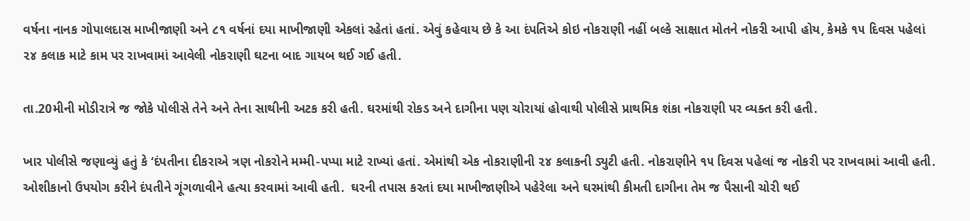વર્ષના નાનક ગોપાલદાસ માખીજાણી અને ૮૧ વર્ષનાં દયા માખીજાણી એકલાં રહેતાં હતાં. એવું કહેવાય છે કે આ દંપતિએ કોઇ નોકરાણી નહીં બલ્કે સાક્ષાત મોતને નોકરી આપી હોય, કેમકે ૧૫ દિવસ પહેલાં ૨૪ કલાક માટે કામ પર રાખવામાં આવેલી નોકરાણી ઘટના બાદ ગાયબ થઈ ગઈ હતી.

તા.20મીની મોડીરાત્રે જ જોકે પોલીસે તેને અને તેના સાથીની અટક કરી હતી. ઘરમાંથી રોકડ અને દાગીના પણ ચોરાયાં હોવાથી પોલીસે પ્રાથમિક શંકા નોકરાણી પર વ્યક્ત કરી હતી.

ખાર પોલીસે જણાવ્યું હતું કે ‘દંપતીના દીકરાએ ત્રણ નોકરોને મમ્મી-પપ્પા માટે રાખ્યાં હતાં. એમાંથી એક નોકરાણીની ૨૪ કલાકની ડ્યુટી હતી. નોકરાણીને ૧૫ દિવસ પહેલાં જ નોકરી પર રાખવામાં આવી હતી. ઓશીકાનો ઉપયોગ કરીને દંપતીને ગૂંગળાવીને હત્યા કરવામાં આવી હતી.  ઘરની તપાસ કરતાં દયા માખીજાણીએ પહેરેલા અને ઘરમાંથી કીમતી દાગીના તેમ જ પૈસાની ચોરી થઈ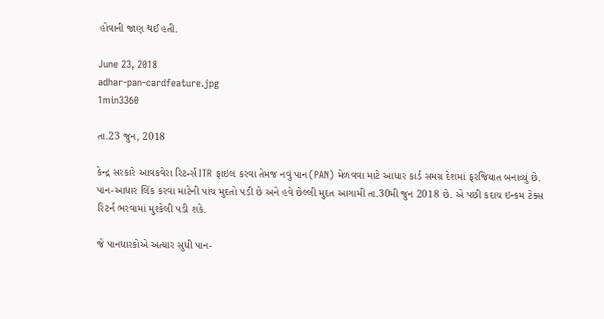હોવાની જાણ થઈ હતી.

June 23, 2018
adhar-pan-cardfeature.jpg
1min3360

તા.23 જુન, 2018

કેન્દ્ર સરકારે આવકવેરા રિટર્ન્સ ITR ફાઇલ કરવા તેમજ નવું પાન(PAN) મેળવવા માટે આધાર કાર્ડ સમગ્ર દેશમાં ફરજિયાત બનાવ્યું છે. પાન-આધાર લિંક કરવા માટેની પાંચ મુદતો પડી છે અને હવે છેલ્લી મુદત આગામી તા.30મી જુન 2018 છે. એ પછી કદાચ ઇન્કમ ટેક્સ રિટર્ન ભરવામાં મુશ્કેલી પડી શકે.

જે પાનધારકોએ અત્યાર સુધી પાન-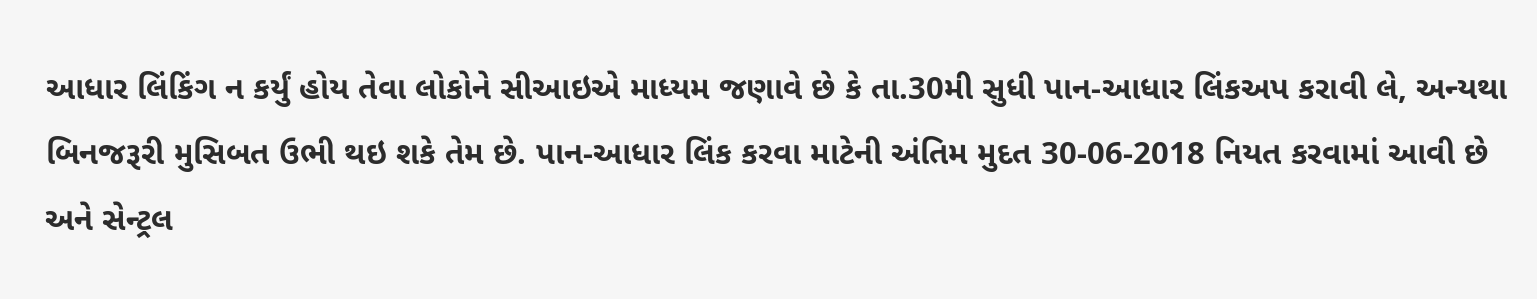આધાર લિંકિંગ ન કર્યું હોય તેવા લોકોને સીઆઇએ માધ્યમ જણાવે છે કે તા.30મી સુધી પાન-આધાર લિંકઅપ કરાવી લે, અન્યથા બિનજરૂરી મુસિબત ઉભી થઇ શકે તેમ છે. પાન-આધાર લિંક કરવા માટેની અંતિમ મુદત 30-06-2018 નિયત કરવામાં આવી છે અને સેન્ટ્રલ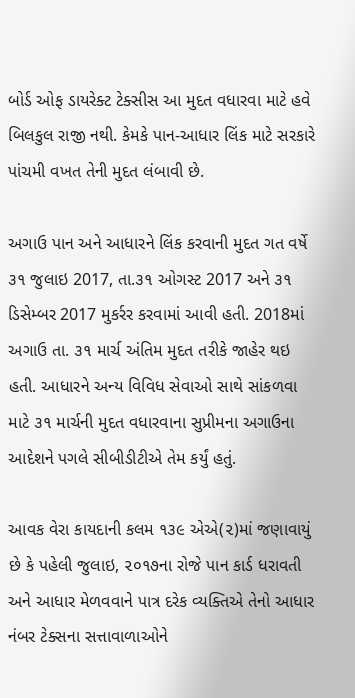બોર્ડ ઓફ ડાયરેક્ટ ટેક્સીસ આ મુદત વધારવા માટે હવે બિલકુલ રાજી નથી. કેમકે પાન-આધાર લિંક માટે સરકારે પાંચમી વખત તેની મુદત લંબાવી છે.

અગાઉ પાન અને આધારને લિંક કરવાની મુદત ગત વર્ષે ૩૧ જુલાઇ 2017, તા.૩૧ ઓગસ્ટ 2017 અને ૩૧ ડિસેમ્બર 2017 મુકર્રર કરવામાં આવી હતી. 2018માં અગાઉ તા. ૩૧ માર્ચ અંતિમ મુદત તરીકે જાહેર થઇ હતી. આધારને અન્ય વિવિધ સેવાઓ સાથે સાંકળવા માટે ૩૧ માર્ચની મુદત વધારવાના સુપ્રીમના અગાઉના આદેશને પગલે સીબીડીટીએ તેમ કર્યું હતું.

આવક વેરા કાયદાની કલમ ૧૩૯ એએ(૨)માં જણાવાયું છે કે પહેલી જુલાઇ, ૨૦૧૭ના રોજે પાન કાર્ડ ધરાવતી અને આધાર મેળવવાને પાત્ર દરેક વ્યક્તિએ તેનો આધાર નંબર ટેક્સના સત્તાવાળાઓને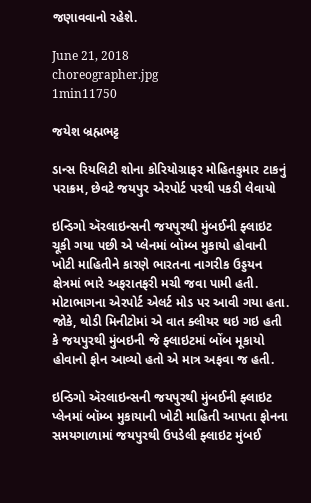જણાવવાનો રહેશે.

June 21, 2018
choreographer.jpg
1min11750

જયેશ બ્રહ્મભટ્ટ

ડાન્સ રિયલિટી શોના કોરિયોગ્રાફર મોહિતકુમાર ટાકનું પરાક્રમ, છેવટે જયપુર એરપોર્ટ પરથી પકડી લેવાયો

ઇન્ડિગો ઍરલાઇન્સની જયપુરથી મુંબઈની ફ્લાઇટ ચૂકી ગયા પછી એ પ્લેનમાં બૉમ્બ મુકાયો હોવાની ખોટી માહિતીને કારણે ભારતના નાગરીક ઉડ્ડયન ક્ષેત્રમાં ભારે અફરાતફરી મચી જવા પામી હતી. મોટાભાગના એરપોર્ટ એલર્ટ મોડ પર આવી ગયા હતા. જોકે, થોડી મિનીટોમાં એ વાત ક્લીયર થઇ ગઇ હતી કે જયપુરથી મુંબઇની જે ફ્લાઇટમાં બોંબ મૂકાયો હોવાનો ફોન આવ્યો હતો એ માત્ર અફવા જ હતી.

ઇન્ડિગો ઍરલાઇન્સની જયપુરથી મુંબઈની ફ્લાઇટ પ્લેનમાં બૉમ્બ મુકાયાની ખોટી માહિતી આપતા ફોનના સમયગાળામાં જયપુરથી ઉપડેલી ફ્લાઇટ મુંબઈ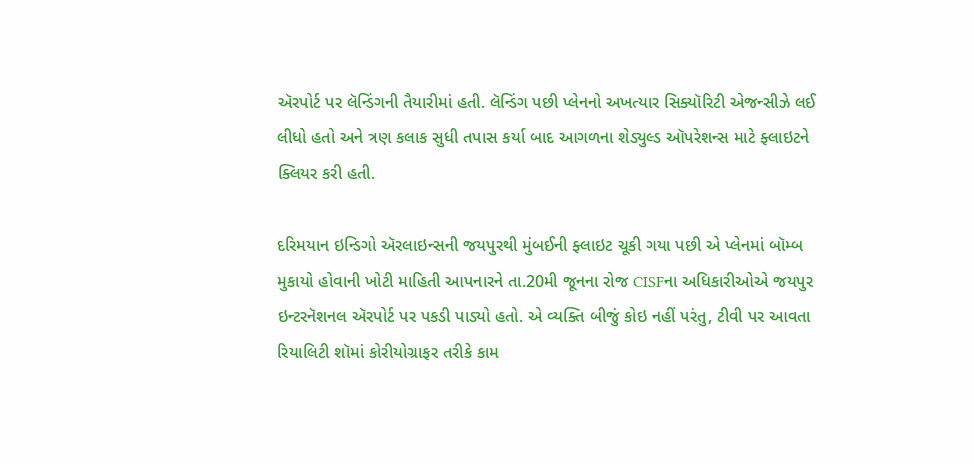ઍરપોર્ટ પર લૅન્ડિંગની તૈયારીમાં હતી. લૅન્ડિંગ પછી પ્લેનનો અખત્યાર સિક્યૉરિટી એજન્સીઝે લઈ લીધો હતો અને ત્રણ કલાક સુધી તપાસ કર્યા બાદ આગળના શેડ્યુલ્ડ ઑપરેશન્સ માટે ફ્લાઇટને ક્લિયર કરી હતી.

દરિમયાન ઇન્ડિગો ઍરલાઇન્સની જયપુરથી મુંબઈની ફ્લાઇટ ચૂકી ગયા પછી એ પ્લેનમાં બૉમ્બ મુકાયો હોવાની ખોટી માહિતી આપનારને તા.20મી જૂનના રોજ CISFના અધિકારીઓએ જયપુર ઇન્ટરનૅશનલ ઍરપોર્ટ પર પકડી પાડ્યો હતો. એ વ્યક્તિ બીજું કોઇ નહીં પરંતુ, ટીવી પર આવતા રિયાલિટી શૉમાં કોરીયોગ્રાફર તરીકે કામ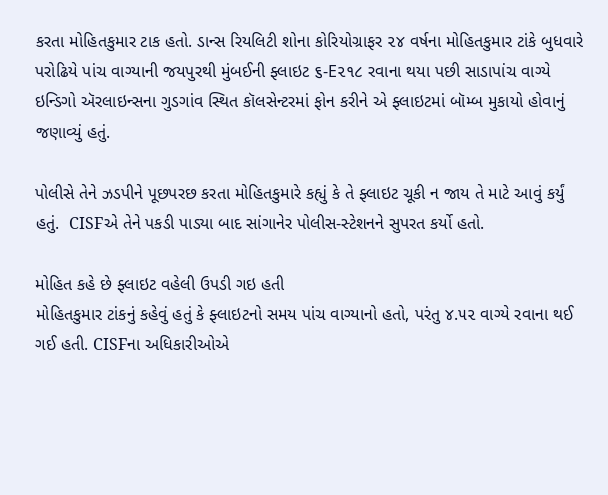કરતા મોહિતકુમાર ટાક હતો. ડાન્સ રિયલિટી શોના કોરિયોગ્રાફર ૨૪ વર્ષના મોહિતકુમાર ટાંકે બુધવારે પરોઢિયે પાંચ વાગ્યાની જયપુરથી મુંબઈની ફ્લાઇટ ૬-E૨૧૮ રવાના થયા પછી સાડાપાંચ વાગ્યે ઇન્ડિગો ઍરલાઇન્સના ગુડગાંવ સ્થિત કૉલસેન્ટરમાં ફોન કરીને એ ફ્લાઇટમાં બૉમ્બ મુકાયો હોવાનું જણાવ્યું હતું.

પોલીસે તેને ઝડપીને પૂછપરછ કરતા મોહિતકુમારે કહ્યું કે તે ફ્લાઇટ ચૂકી ન જાય તે માટે આવું કર્યું હતું.  CISFએ તેને પકડી પાડ્યા બાદ સાંગાનેર પોલીસ-સ્ટેશનને સુપરત કર્યો હતો.

મોહિત કહે છે ફ્લાઇટ વહેલી ઉપડી ગઇ હતી
મોહિતકુમાર ટાંકનું કહેવું હતું કે ફ્લાઇટનો સમય પાંચ વાગ્યાનો હતો, પરંતુ ૪.૫૨ વાગ્યે રવાના થઈ ગઈ હતી. CISFના અધિકારીઓએ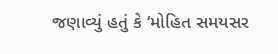જણાવ્યું હતું કે ‘મોહિત સમયસર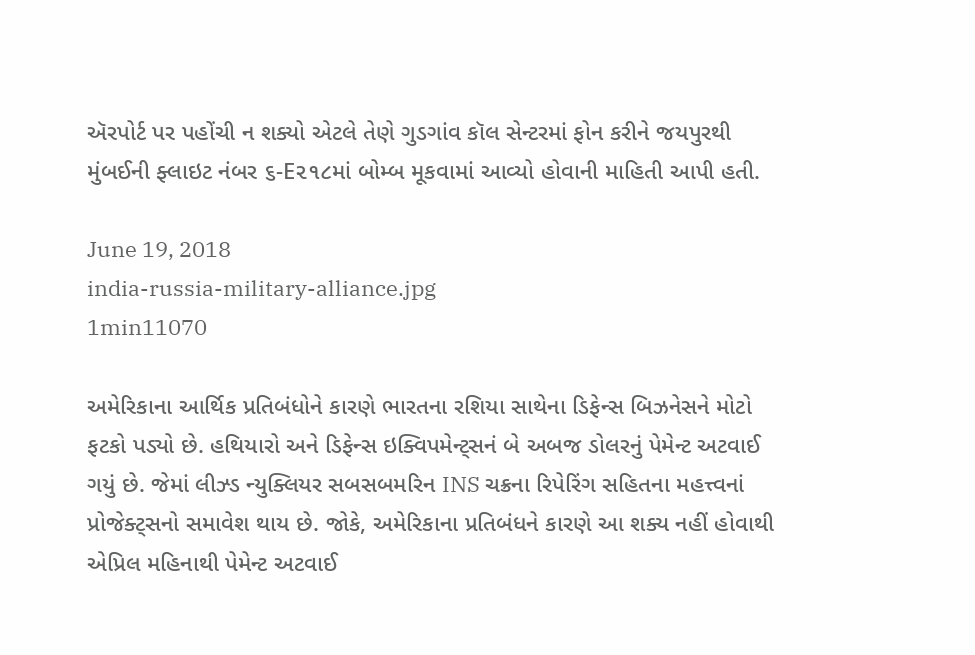ઍરપોર્ટ પર પહોંચી ન શક્યો એટલે તેણે ગુડગાંવ કૉલ સેન્ટરમાં ફોન કરીને જયપુરથી મુંબઈની ફ્લાઇટ નંબર ૬-E૨૧૮માં બોમ્બ મૂકવામાં આવ્યો હોવાની માહિતી આપી હતી.

June 19, 2018
india-russia-military-alliance.jpg
1min11070

અમેરિકાના આર્થિક પ્રતિબંધોને કારણે ભારતના રશિયા સાથેના ડિફેન્સ બિઝનેસને મોટો ફટકો પડ્યો છે. હથિયારો અને ડિફેન્સ ઇક્વિપમેન્ટ્સનં બે અબજ ડોલરનું પેમેન્ટ અટવાઈ ગયું છે. જેમાં લીઝ્ડ ન્યુક્લિયર સબસબમરિન INS ચક્રના રિપેરિંગ સહિતના મહત્ત્વનાં પ્રોજેક્ટ્સનો સમાવેશ થાય છે. જોકે, અમેરિકાના પ્રતિબંધને કારણે આ શક્ય નહીં હોવાથી એપ્રિલ મહિનાથી પેમેન્ટ અટવાઈ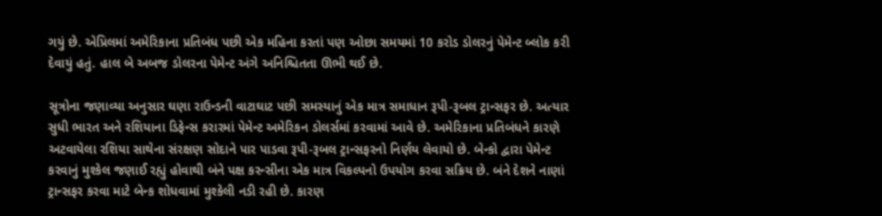ગયું છે. એપ્રિલમાં અમેરિકાના પ્રતિબંધ પછી એક મહિના કરતાં પણ ઓછા સમયમાં 10 કરોડ ડોલરનું પેમેન્ટ બ્લોક કરી દેવાયું હતું. હાલ બે અબજ ડોલરના પેમેન્ટ અંગે અનિશ્ચિતતા ઊભી થઈ છે.

સૂત્રોના જણાવ્યા અનુસાર ઘણા રાઉન્ડની વાટાઘાટ પછી સમસ્યાનું એક માત્ર સમાધાન રૂપી-રૂબલ ટ્રાન્સફર છે. અત્યાર સુધી ભારત અને રશિયાના ડિફેન્સ કરારમાં પેમેન્ટ અમેરિકન ડોલર્સમાં કરવામાં આવે છે. અમેરિકાના પ્રતિબંધને કારણે અટવાયેલા રશિયા સાથેના સંરક્ષણ સોદાને પાર પાડવા રૂપી-રૂબલ ટ્રાન્સફરનો નિર્ણય લેવાયો છે. બેન્કો દ્વારા પેમેન્ટ કરવાનું મુશ્કેલ જણાઈ રહ્યું હોવાથી બંને પક્ષ કરન્સીના એક માત્ર વિકલ્પનો ઉપયોગ કરવા સક્રિય છે. બંને દેશને નાણાં ટ્રાન્સફર કરવા માટે બેન્ક શોધવામાં મુશ્કેલી નડી રહી છે. કારણ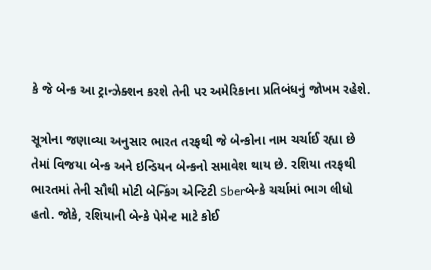કે જે બેન્ક આ ટ્રાન્ઝેક્શન કરશે તેની પર અમેરિકાના પ્રતિબંધનું જોખમ રહેશે.

સૂત્રોના જણાવ્યા અનુસાર ભારત તરફથી જે બેન્કોના નામ ચર્ચાઈ રહ્યા છે તેમાં વિજયા બેન્ક અને ઇન્ડિયન બેન્કનો સમાવેશ થાય છે. રશિયા તરફથી ભારતમાં તેની સૌથી મોટી બેન્કિંગ એન્ટિટી Sberબેન્કે ચર્ચામાં ભાગ લીધો હતો. જોકે, રશિયાની બેન્કે પેમેન્ટ માટે કોઈ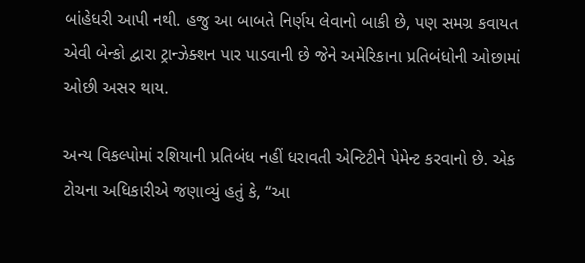બાંહેધરી આપી નથી. હજુ આ બાબતે નિર્ણય લેવાનો બાકી છે, પણ સમગ્ર કવાયત એવી બેન્કો દ્વારા ટ્રાન્ઝેક્શન પાર પાડવાની છે જેને અમેરિકાના પ્રતિબંધોની ઓછામાં ઓછી અસર થાય.

અન્ય વિકલ્પોમાં રશિયાની પ્રતિબંધ નહીં ધરાવતી એન્ટિટીને પેમેન્ટ કરવાનો છે. એક ટોચના અધિકારીએ જણાવ્યું હતું કે, “આ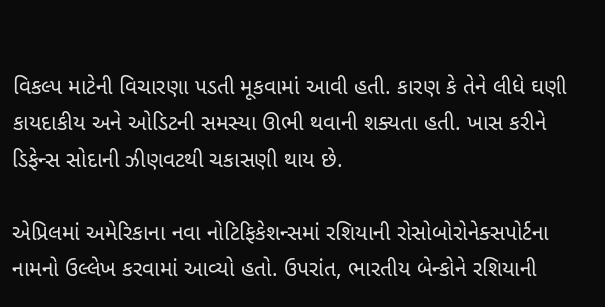વિકલ્પ માટેની વિચારણા પડતી મૂકવામાં આવી હતી. કારણ કે તેને લીધે ઘણી કાયદાકીય અને ઓડિટની સમસ્યા ઊભી થવાની શક્યતા હતી. ખાસ કરીને ડિફેન્સ સોદાની ઝીણવટથી ચકાસણી થાય છે.

એપ્રિલમાં અમેરિકાના નવા નોટિફિકેશન્સમાં રશિયાની રોસોબોરોનેક્સપોર્ટના નામનો ઉલ્લેખ કરવામાં આવ્યો હતો. ઉપરાંત, ભારતીય બેન્કોને રશિયાની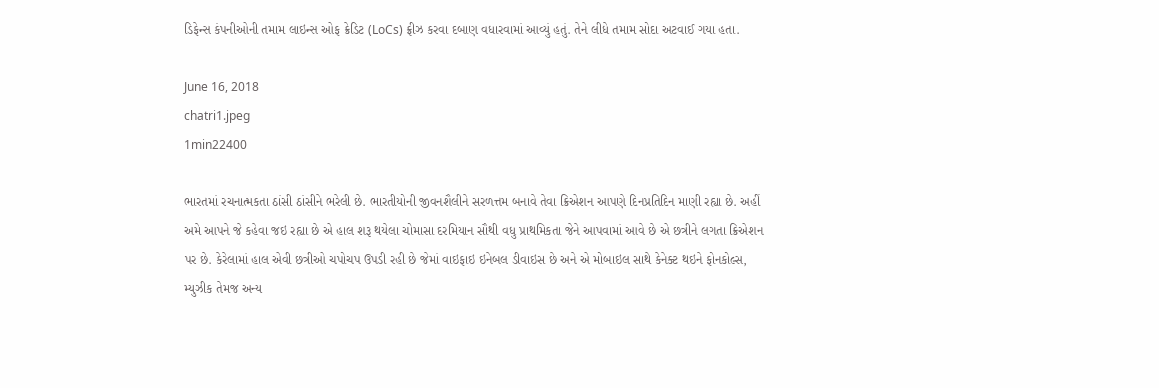ડિફેન્સ કંપનીઓની તમામ લાઇન્સ ઓફ ક્રેડિટ (LoCs) ફ્રીઝ કરવા દબાણ વધારવામાં આવ્યું હતું. તેને લીધે તમામ સોદા અટવાઈ ગયા હતા.

June 16, 2018
chatri1.jpeg
1min22400

ભારતમાં રચનાત્મકતા ઠાંસી ઠાંસીને ભરેલી છે. ભારતીયોની જીવનશૈલીને સરળત્તમ બનાવે તેવા ક્રિએશન આપણે દિનપ્રતિદિન માણી રહ્યા છે. અહીં અમે આપને જે કહેવા જઇ રહ્યા છે એ હાલ શરૂ થયેલા ચોમાસા દરમિયાન સૌથી વધુ પ્રાથમિકતા જેને આપવામાં આવે છે એ છત્રીને લગતા ક્રિએશન પર છે. કેરેલામાં હાલ એવી છત્રીઓ ચપોચપ ઉપડી રહી છે જેમાં વાઇફાઇ ઇનેબલ ડીવાઇસ છે અને એ મોબાઇલ સાથે કેનેક્ટ થઇને ફોનકોલ્સ, મ્યુઝીક તેમજ અન્ય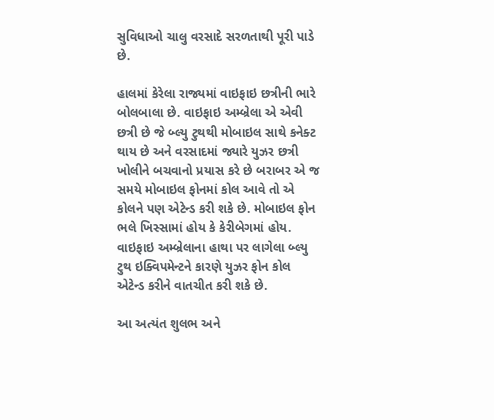સુવિધાઓ ચાલુ વરસાદે સરળતાથી પૂરી પાડે છે.

હાલમાં કેરેલા રાજ્યમાં વાઇફાઇ છત્રીની ભારે બોલબાલા છે. વાઇફાઇ અમ્બ્રેલા એ એવી છત્રી છે જે બ્લ્યુ ટુથથી મોબાઇલ સાથે કનેક્ટ થાય છે અને વરસાદમાં જ્યારે યુઝર છત્રી ખોલીને બચવાનો પ્રયાસ કરે છે બરાબર એ જ સમયે મોબાઇલ ફોનમાં કોલ આવે તો એ કોલને પણ એટેન્ડ કરી શકે છે. મોબાઇલ ફોન ભલે ખિસ્સામાં હોય કે કેરીબેગમાં હોય. વાઇફાઇ અમ્બ્રેલાના હાથા પર લાગેલા બ્લ્યુ ટુથ ઇક્વિપમેન્ટને કારણે યુઝર ફોન કોલ એટેન્ડ કરીને વાતચીત કરી શકે છે.

આ અત્યંત શુલભ અને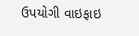ઉપયોગી વાઇફાઇ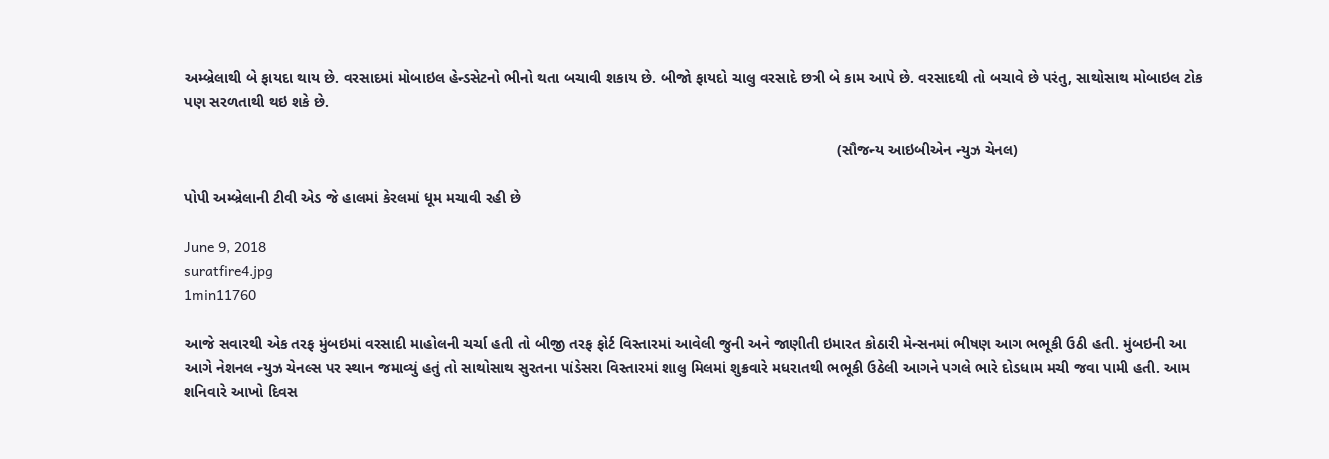અમ્બ્રેલાથી બે ફાયદા થાય છે. વરસાદમાં મોબાઇલ હેન્ડસેટનો ભીનો થતા બચાવી શકાય છે. બીજો ફાયદો ચાલુ વરસાદે છત્રી બે કામ આપે છે. વરસાદથી તો બચાવે છે પરંતુ, સાથોસાથ મોબાઇલ ટોક પણ સરળતાથી થઇ શકે છે.

                                                                                                                                                            (સૌજન્ય આઇબીએન ન્યુઝ ચેનલ)

પોપી અમ્બ્રેલાની ટીવી એડ જે હાલમાં કેરલમાં ધૂમ મચાવી રહી છે

June 9, 2018
suratfire4.jpg
1min11760

આજે સવારથી એક તરફ મુંબઇમાં વરસાદી માહોલની ચર્ચા હતી તો બીજી તરફ ફોર્ટ વિસ્તારમાં આવેલી જુની અને જાણીતી ઇમારત કોઠારી મેન્સનમાં ભીષણ આગ ભભૂકી ઉઠી હતી. મુંબઇની આ આગે નેશનલ ન્યુઝ ચેનલ્સ પર સ્થાન જમાવ્યું હતું તો સાથોસાથ સુરતના પાંડેસરા વિસ્તારમાં શાલુ મિલમાં શુક્રવારે મધરાતથી ભભૂકી ઉઠેલી આગને પગલે ભારે દોડધામ મચી જવા પામી હતી. આમ શનિવારે આખો દિવસ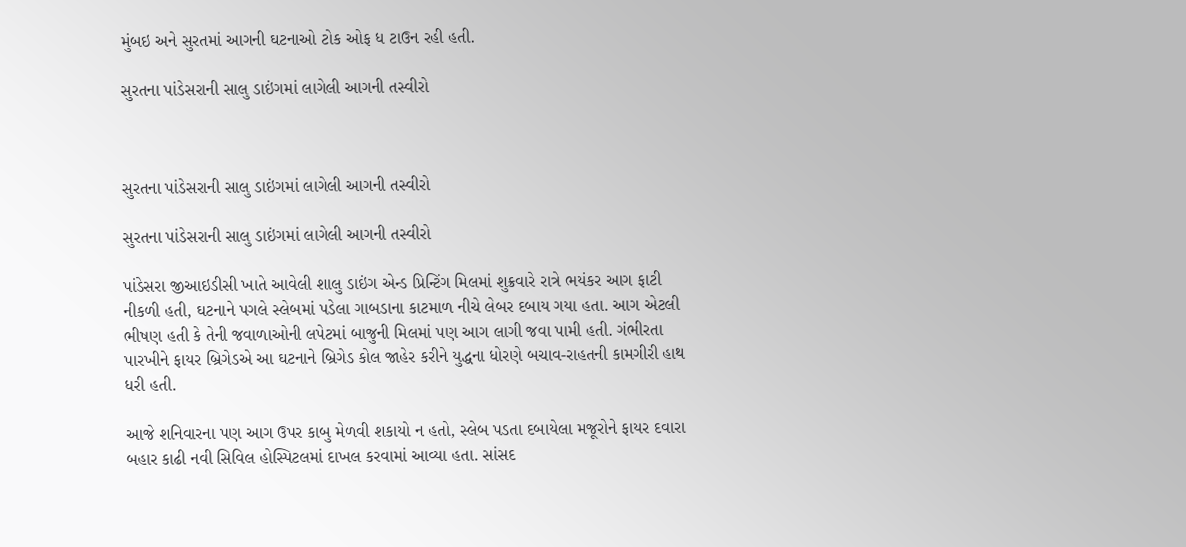મુંબઇ અને સુરતમાં આગની ઘટનાઓ ટોક ઓફ ધ ટાઉન રહી હતી.

સુરતના પાંડેસરાની સાલુ ડાઇંગમાં લાગેલી આગની તસ્વીરો



સુરતના પાંડેસરાની સાલુ ડાઇંગમાં લાગેલી આગની તસ્વીરો

સુરતના પાંડેસરાની સાલુ ડાઇંગમાં લાગેલી આગની તસ્વીરો

પાંડેસરા જીઆઇડીસી ખાતે આવેલી શાલુ ડાઇંગ એન્ડ પ્રિન્ટિંગ મિલમાં શુક્રવારે રાત્રે ભયંકર આગ ફાટી નીકળી હતી, ઘટનાને પગલે સ્લેબમાં પડેલા ગાબડાના કાટમાળ નીચે લેબર દબાય ગયા હતા. આગ એટલી ભીષણ હતી કે તેની જવાળાઓની લપેટમાં બાજુની મિલમાં પણ આગ લાગી જવા પામી હતી. ગંભીરતા પારખીને ફાયર બ્રિગેડએ આ ઘટનાને બ્રિગેડ કોલ જાહેર કરીને યુદ્ધના ધોરણે બચાવ-રાહતની કામગીરી હાથ ધરી હતી.

આજે શનિવારના પણ આગ ઉપર કાબુ મેળવી શકાયો ન હતો, સ્લેબ પડતા દબાયેલા મજૂરોને ફાયર દવારા બહાર કાઢી નવી સિવિલ હોસ્પિટલમાં દાખલ કરવામાં આવ્યા હતા. સાંસદ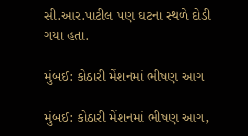સી.આર.પાટીલ પણ ઘટના સ્થળે દોડી ગયા હતા.

મુંબઈ: કોઠારી મેંશનમાં ભીષણ આગ

મુંબઈ: કોઠારી મેંશનમાં ભીષણ આગ,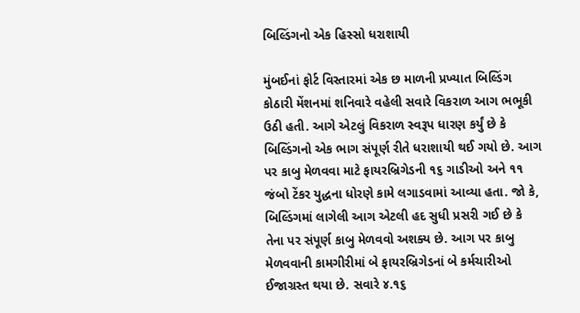બિલ્ડિંગનો એક હિસ્સો ધરાશાયી

મુંબઈનાં ફોર્ટ વિસ્તારમાં એક છ માળની પ્રખ્યાત બિલ્ડિંગ કોઠારી મેંશનમાં શનિવારે વહેલી સવારે વિકરાળ આગ ભભૂકી ઉઠી હતી. આગે એટલું વિકરાળ સ્વરૂપ ધારણ કર્યું છે કે બિલ્ડિંગનો એક ભાગ સંપૂર્ણ રીતે ધરાશાયી થઈ ગયો છે. આગ પર કાબુ મેળવવા માટે ફાયરબ્રિગેડની ૧૬ ગાડીઓ અને ૧૧ જંબો ટેંકર યુદ્ધના ધોરણે કામે લગાડવામાં આવ્યા હતા. જો કે, બિલ્ડિંગમાં લાગેલી આગ એટલી હદ સુધી પ્રસરી ગઈ છે કે તેના પર સંપૂર્ણ કાબુ મેળવવો અશક્ય છે. આગ પર કાબુ મેળવવાની કામગીરીમાં બે ફાયરબ્રિગેડનાં બે કર્મચારીઓ ઈજાગ્રસ્ત થયા છે. સવારે ૪.૧૬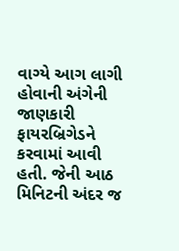વાગ્યે આગ લાગી હોવાની અંગેની જાણકારી ફાયરબ્રિગેડને કરવામાં આવી હતી. જેની આઠ મિનિટની અંદર જ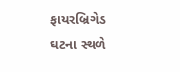ફાયરબ્રિગેડ ઘટના સ્થળે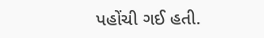પહોંચી ગઈ હતી.